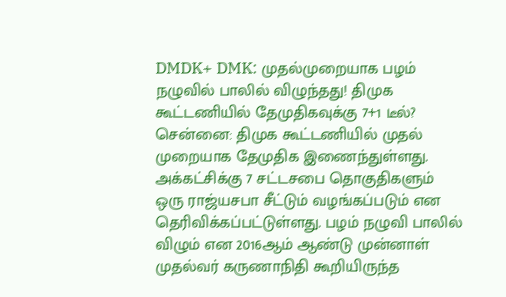DMDK+ DMK: முதல்முறையாக பழம் நழுவில் பாலில் விழுந்தது! திமுக கூட்டணியில் தேமுதிகவுக்கு 7+1 டீல்?
சென்னை: திமுக கூட்டணியில் முதல் முறையாக தேமுதிக இணைந்துள்ளது. அக்கட்சிக்கு 7 சட்டசபை தொகுதிகளும் ஒரு ராஜ்யசபா சீட்டும் வழங்கப்படும் என தெரிவிக்கப்பட்டுள்ளது. பழம் நழுவி பாலில் விழும் என 2016ஆம் ஆண்டு முன்னாள் முதல்வர் கருணாநிதி கூறியிருந்த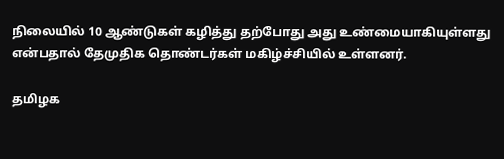நிலையில் 10 ஆண்டுகள் கழித்து தற்போது அது உண்மையாகியுள்ளது என்பதால் தேமுதிக தொண்டர்கள் மகிழ்ச்சியில் உள்ளனர்.

தமிழக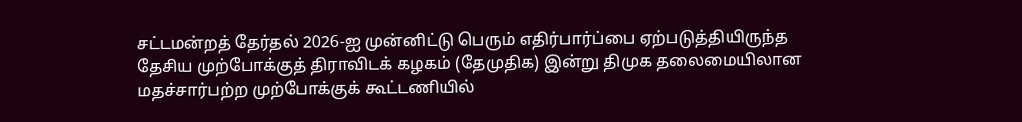சட்டமன்றத் தேர்தல் 2026-ஐ முன்னிட்டு பெரும் எதிர்பார்ப்பை ஏற்படுத்தியிருந்த தேசிய முற்போக்குத் திராவிடக் கழகம் (தேமுதிக) இன்று திமுக தலைமையிலான மதச்சார்பற்ற முற்போக்குக் கூட்டணியில்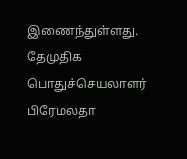இணைந்துள்ளது.
தேமுதிக பொதுச்செயலாளர் பிரேமலதா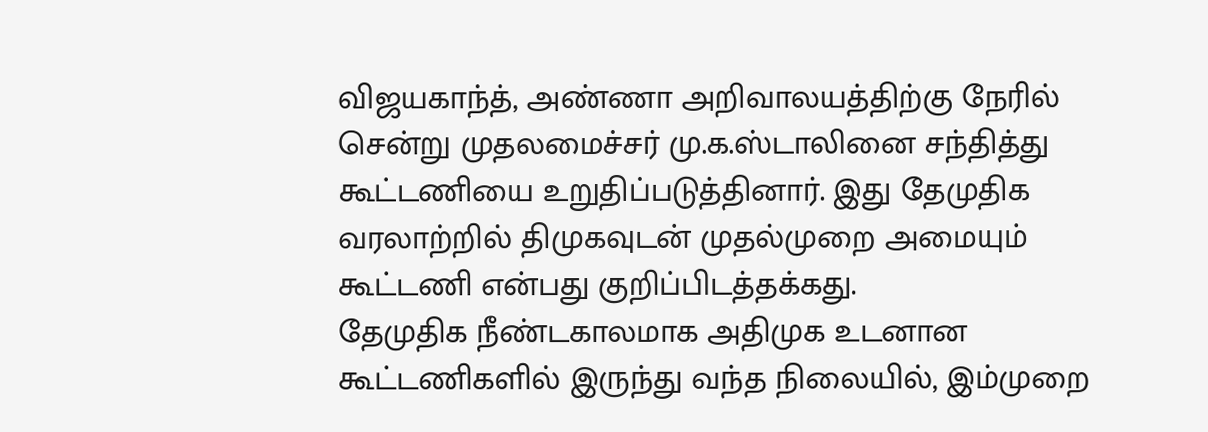விஜயகாந்த், அண்ணா அறிவாலயத்திற்கு நேரில் சென்று முதலமைச்சர் மு.க.ஸ்டாலினை சந்தித்து கூட்டணியை உறுதிப்படுத்தினார். இது தேமுதிக வரலாற்றில் திமுகவுடன் முதல்முறை அமையும் கூட்டணி என்பது குறிப்பிடத்தக்கது.
தேமுதிக நீண்டகாலமாக அதிமுக உடனான கூட்டணிகளில் இருந்து வந்த நிலையில், இம்முறை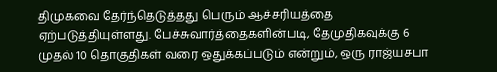திமுகவை தேர்ந்தெடுத்தது பெரும் ஆச்சரியத்தை ஏற்படுத்தியுள்ளது. பேச்சுவார்த்தைகளின்படி, தேமுதிகவுக்கு 6 முதல் 10 தொகுதிகள் வரை ஒதுக்கப்படும் என்றும், ஒரு ராஜ்யசபா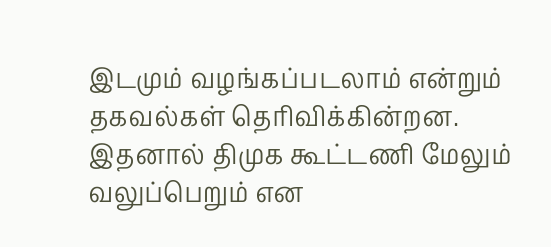இடமும் வழங்கப்படலாம் என்றும் தகவல்கள் தெரிவிக்கின்றன. இதனால் திமுக கூட்டணி மேலும் வலுப்பெறும் என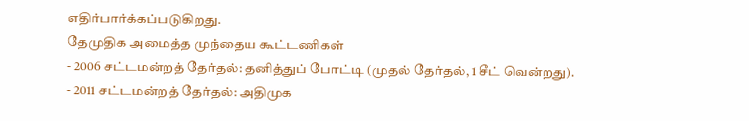எதிர்பார்க்கப்படுகிறது.
தேமுதிக அமைத்த முந்தைய கூட்டணிகள்
- 2006 சட்டமன்றத் தேர்தல்: தனித்துப் போட்டி (முதல் தேர்தல், 1 சீட் வென்றது).
- 2011 சட்டமன்றத் தேர்தல்: அதிமுக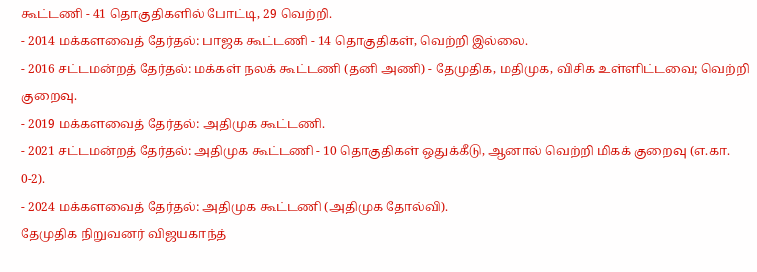கூட்டணி - 41 தொகுதிகளில் போட்டி, 29 வெற்றி.
- 2014 மக்களவைத் தேர்தல்: பாஜக கூட்டணி - 14 தொகுதிகள், வெற்றி இல்லை.
- 2016 சட்டமன்றத் தேர்தல்: மக்கள் நலக் கூட்டணி (தனி அணி) - தேமுதிக, மதிமுக, விசிக உள்ளிட்டவை; வெற்றி குறைவு.
- 2019 மக்களவைத் தேர்தல்: அதிமுக கூட்டணி.
- 2021 சட்டமன்றத் தேர்தல்: அதிமுக கூட்டணி - 10 தொகுதிகள் ஒதுக்கீடு, ஆனால் வெற்றி மிகக் குறைவு (எ.கா. 0-2).
- 2024 மக்களவைத் தேர்தல்: அதிமுக கூட்டணி (அதிமுக தோல்வி).
தேமுதிக நிறுவனர் விஜயகாந்த்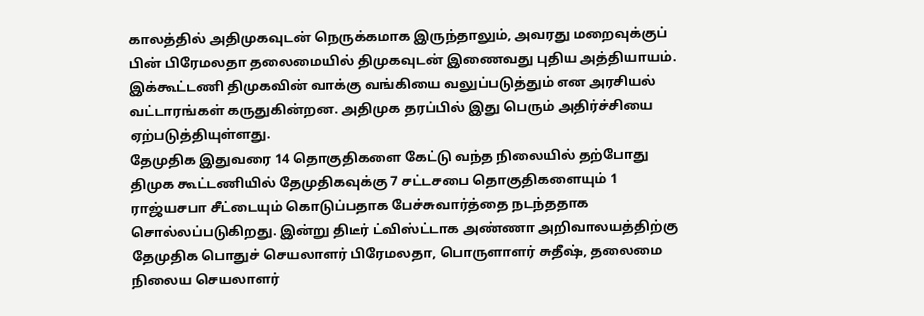காலத்தில் அதிமுகவுடன் நெருக்கமாக இருந்தாலும், அவரது மறைவுக்குப் பின் பிரேமலதா தலைமையில் திமுகவுடன் இணைவது புதிய அத்தியாயம். இக்கூட்டணி திமுகவின் வாக்கு வங்கியை வலுப்படுத்தும் என அரசியல் வட்டாரங்கள் கருதுகின்றன. அதிமுக தரப்பில் இது பெரும் அதிர்ச்சியை ஏற்படுத்தியுள்ளது.
தேமுதிக இதுவரை 14 தொகுதிகளை கேட்டு வந்த நிலையில் தற்போது திமுக கூட்டணியில் தேமுதிகவுக்கு 7 சட்டசபை தொகுதிகளையும் 1 ராஜ்யசபா சீட்டையும் கொடுப்பதாக பேச்சுவார்த்தை நடந்ததாக சொல்லப்படுகிறது. இன்று திடீர் ட்விஸ்ட்டாக அண்ணா அறிவாலயத்திற்கு தேமுதிக பொதுச் செயலாளர் பிரேமலதா, பொருளாளர் சுதீஷ், தலைமை நிலைய செயலாளர்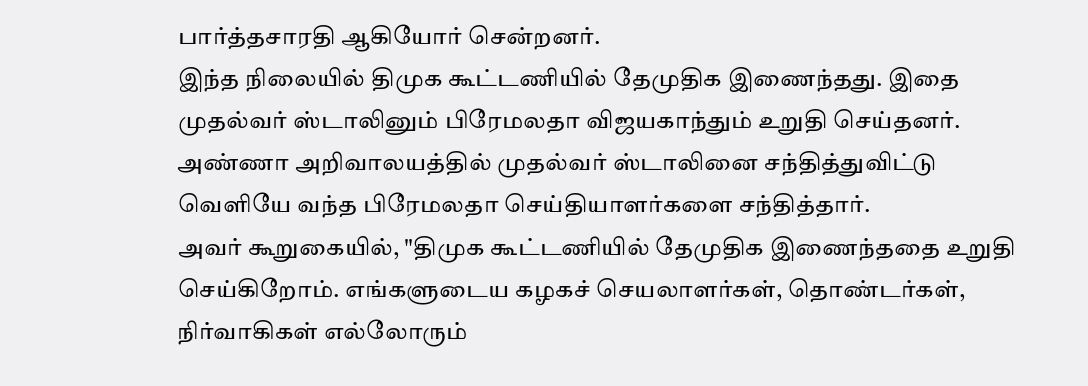பார்த்தசாரதி ஆகியோர் சென்றனர்.
இந்த நிலையில் திமுக கூட்டணியில் தேமுதிக இணைந்தது. இதை முதல்வர் ஸ்டாலினும் பிரேமலதா விஜயகாந்தும் உறுதி செய்தனர். அண்ணா அறிவாலயத்தில் முதல்வர் ஸ்டாலினை சந்தித்துவிட்டு வெளியே வந்த பிரேமலதா செய்தியாளர்களை சந்தித்தார்.
அவர் கூறுகையில், "திமுக கூட்டணியில் தேமுதிக இணைந்ததை உறுதி செய்கிறோம். எங்களுடைய கழகச் செயலாளர்கள், தொண்டர்கள், நிர்வாகிகள் எல்லோரும்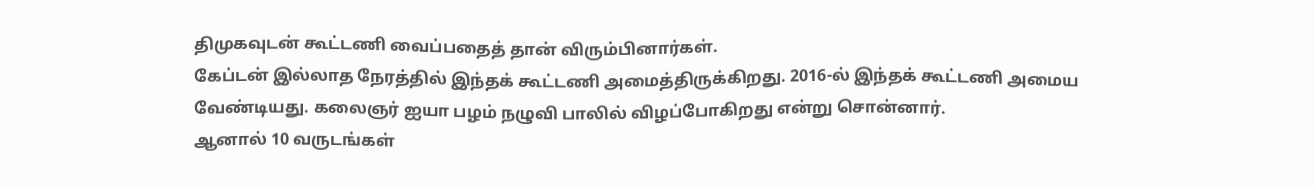திமுகவுடன் கூட்டணி வைப்பதைத் தான் விரும்பினார்கள்.
கேப்டன் இல்லாத நேரத்தில் இந்தக் கூட்டணி அமைத்திருக்கிறது. 2016-ல் இந்தக் கூட்டணி அமைய வேண்டியது. கலைஞர் ஐயா பழம் நழுவி பாலில் விழப்போகிறது என்று சொன்னார்.
ஆனால் 10 வருடங்கள்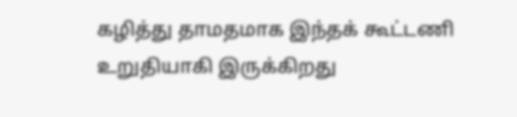கழித்து தாமதமாக இந்தக் கூட்டணி உறுதியாகி இருக்கிறது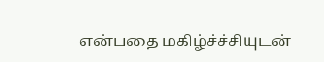என்பதை மகிழ்ச்ச்சியுடன்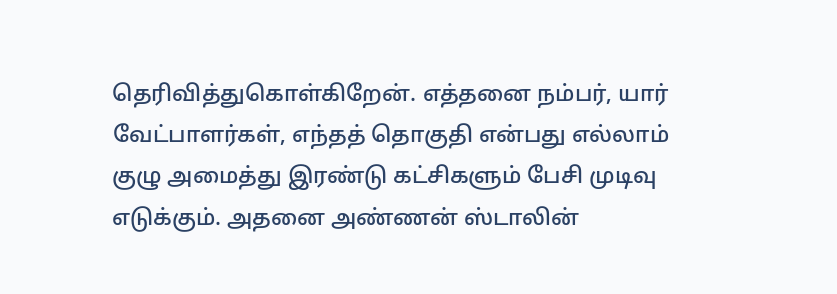தெரிவித்துகொள்கிறேன். எத்தனை நம்பர், யார் வேட்பாளர்கள், எந்தத் தொகுதி என்பது எல்லாம் குழு அமைத்து இரண்டு கட்சிகளும் பேசி முடிவு எடுக்கும். அதனை அண்ணன் ஸ்டாலின்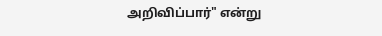அறிவிப்பார்" என்று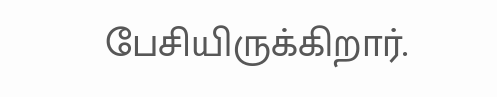பேசியிருக்கிறார்.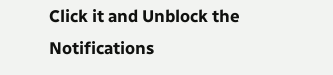Click it and Unblock the Notifications